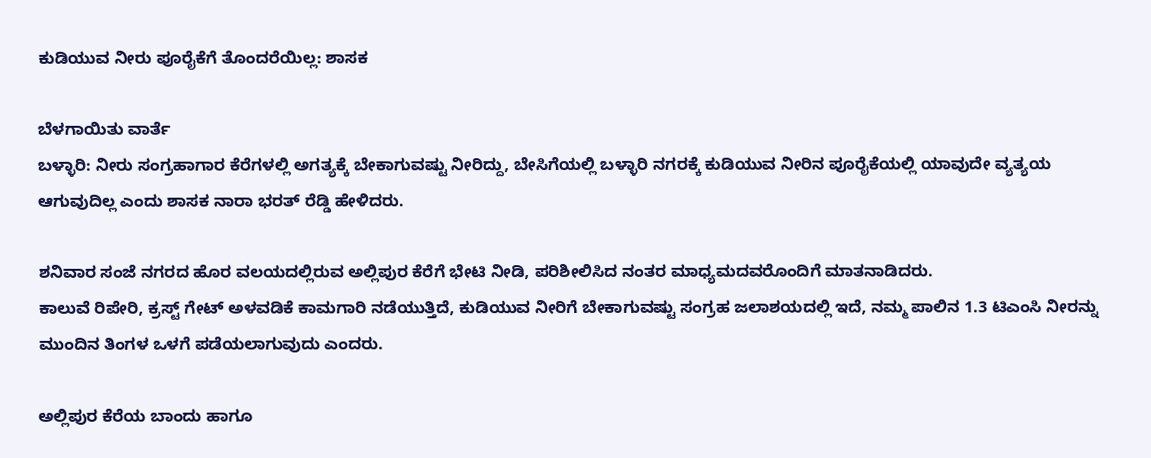ಕುಡಿಯುವ ನೀರು ಪೂರೈಕೆಗೆ ತೊಂದರೆಯಿಲ್ಲ: ಶಾಸಕ

ಬೆಳಗಾಯಿತು ವಾರ್ತೆ
ಬಳ್ಳಾರಿ: ನೀರು ಸಂಗ್ರಹಾಗಾರ ಕೆರೆಗಳಲ್ಲಿ ಅಗತ್ಯಕ್ಕೆ ಬೇಕಾಗುವಷ್ಟು ನೀರಿದ್ದು, ಬೇಸಿಗೆಯಲ್ಲಿ ಬಳ್ಳಾರಿ ನಗರಕ್ಕೆ ಕುಡಿಯುವ ನೀರಿನ ಪೂರೈಕೆಯಲ್ಲಿ ಯಾವುದೇ ವ್ಯತ್ಯಯ ಆಗುವುದಿಲ್ಲ ಎಂದು ಶಾಸಕ ನಾರಾ ಭರತ್ ರೆಡ್ಡಿ ಹೇಳಿದರು.

ಶನಿವಾರ ಸಂಜೆ ನಗರದ ಹೊರ ವಲಯದಲ್ಲಿರುವ ಅಲ್ಲಿಪುರ ಕೆರೆಗೆ ಭೇಟಿ ನೀಡಿ, ಪರಿಶೀಲಿಸಿದ ನಂತರ ಮಾಧ್ಯಮದವರೊಂದಿಗೆ ಮಾತನಾಡಿದರು.
ಕಾಲುವೆ ರಿಪೇರಿ, ಕ್ರಸ್ಟ್ ಗೇಟ್ ಅಳವಡಿಕೆ ಕಾಮಗಾರಿ ನಡೆಯುತ್ತಿದೆ, ಕುಡಿಯುವ ನೀರಿಗೆ ಬೇಕಾಗುವಷ್ಟು ಸಂಗ್ರಹ ಜಲಾಶಯದಲ್ಲಿ ಇದೆ, ನಮ್ಮ ಪಾಲಿನ 1.3 ಟಿಎಂಸಿ ನೀರನ್ನು ಮುಂದಿನ ತಿಂಗಳ ಒಳಗೆ ಪಡೆಯಲಾಗುವುದು ಎಂದರು.

ಅಲ್ಲಿಪುರ ಕೆರೆಯ ಬಾಂದು ಹಾಗೂ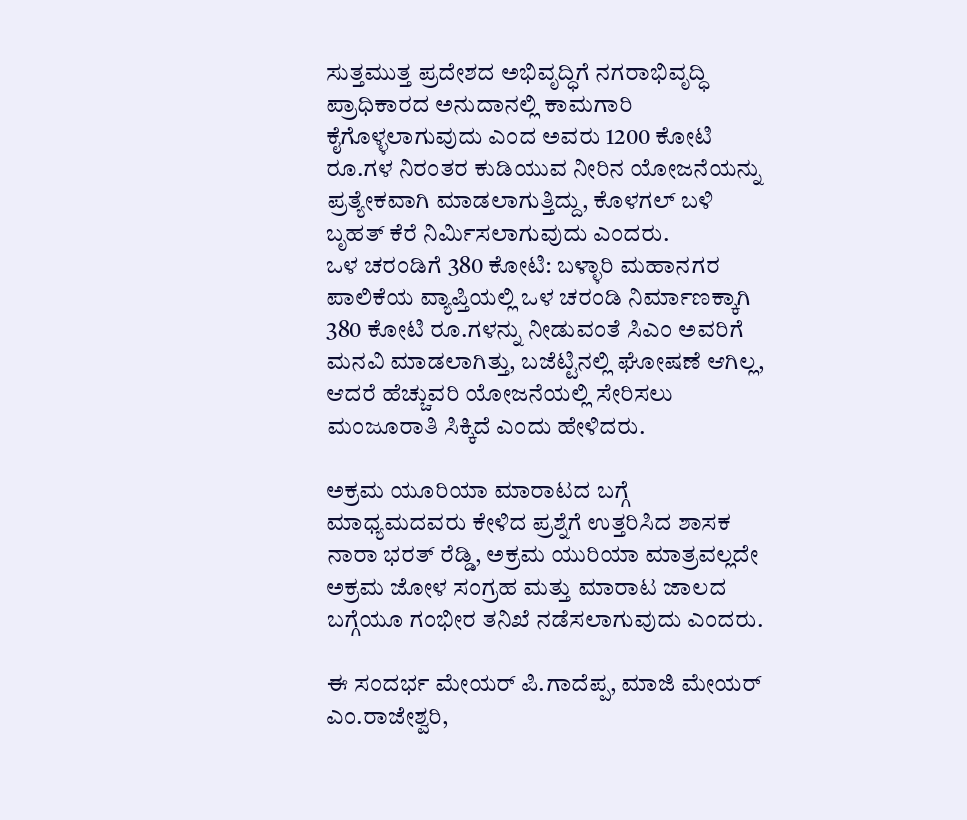ಸುತ್ತಮುತ್ತ ಪ್ರದೇಶದ ಅಭಿವೃದ್ಧಿಗೆ ನಗರಾಭಿವೃದ್ಧಿ ಪ್ರಾಧಿಕಾರದ ಅನುದಾನಲ್ಲಿ ಕಾಮಗಾರಿ ಕೈಗೊಳ್ಳಲಾಗುವುದು ಎಂದ ಅವರು 1200 ಕೋಟಿ ರೂ.ಗಳ ನಿರಂತರ ಕುಡಿಯುವ ನೀರಿನ ಯೋಜನೆಯನ್ನು ಪ್ರತ್ಯೇಕವಾಗಿ ಮಾಡಲಾಗುತ್ತಿದ್ದು, ಕೊಳಗಲ್ ಬಳಿ ಬೃಹತ್ ಕೆರೆ ನಿರ್ಮಿಸಲಾಗುವುದು ಎಂದರು.
ಒಳ ಚರಂಡಿಗೆ 380 ಕೋಟಿ: ಬಳ್ಳಾರಿ ಮಹಾನಗರ ಪಾಲಿಕೆಯ ವ್ಯಾಪ್ತಿಯಲ್ಲಿ ಒಳ ಚರಂಡಿ ನಿರ್ಮಾಣಕ್ಕಾಗಿ 380 ಕೋಟಿ ರೂ.ಗಳನ್ನು ನೀಡುವಂತೆ ಸಿಎಂ ಅವರಿಗೆ ಮನವಿ ಮಾಡಲಾಗಿತ್ತು, ಬಜೆಟ್ಟಿನಲ್ಲಿ ಘೋಷಣೆ ಆಗಿಲ್ಲ, ಆದರೆ ಹೆಚ್ಚುವರಿ ಯೋಜನೆಯಲ್ಲಿ ಸೇರಿಸಲು ಮಂಜೂರಾತಿ ಸಿಕ್ಕಿದೆ ಎಂದು ಹೇಳಿದರು.

ಅಕ್ರಮ ಯೂರಿಯಾ ಮಾರಾಟದ ಬಗ್ಗೆ ಮಾಧ್ಯಮದವರು ಕೇಳಿದ ಪ್ರಶ್ನೆಗೆ ಉತ್ತರಿಸಿದ ಶಾಸಕ ನಾರಾ ಭರತ್ ರೆಡ್ಡಿ, ಅಕ್ರಮ ಯುರಿಯಾ ಮಾತ್ರವಲ್ಲದೇ ಅಕ್ರಮ ಜೋಳ ಸಂಗ್ರಹ ಮತ್ತು ಮಾರಾಟ ಜಾಲದ ಬಗ್ಗೆಯೂ ಗಂಭೀರ ತನಿಖೆ ನಡೆಸಲಾಗುವುದು ಎಂದರು.

ಈ ಸಂದರ್ಭ ಮೇಯರ್ ಪಿ.ಗಾದೆಪ್ಪ, ಮಾಜಿ ಮೇಯರ್ ಎಂ.ರಾಜೇಶ್ವರಿ,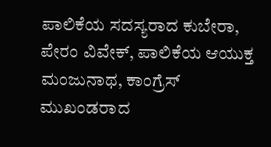ಪಾಲಿಕೆಯ ಸದಸ್ಯರಾದ ಕುಬೇರಾ, ಪೇರಂ ವಿವೇಕ್, ಪಾಲಿಕೆಯ ಆಯುಕ್ತ ಮಂಜುನಾಥ, ಕಾಂಗ್ರೆಸ್ ಮುಖಂಡರಾದ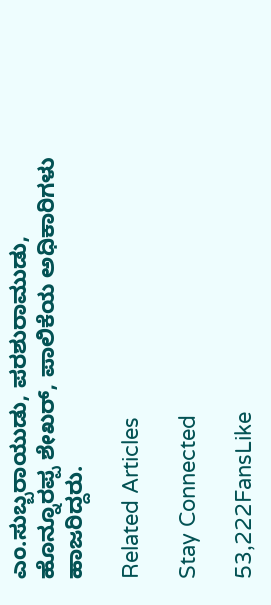ಎಂ.ಸುಬ್ಬರಾಯುಡು, ಪರಶುರಾಮುಡು, ಹೊನ್ನೂರಪ್ಪ ಶೇಖರ್, ಪಾಲಿಕೆಯ ಅಧಿಕಾರಿಗಳು ಹಾಜರಿದ್ದರು.

Related Articles

Stay Connected

53,222FansLike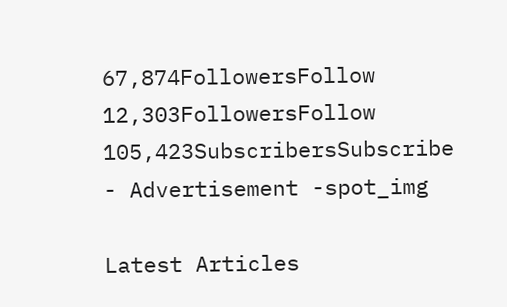67,874FollowersFollow
12,303FollowersFollow
105,423SubscribersSubscribe
- Advertisement -spot_img

Latest Articles